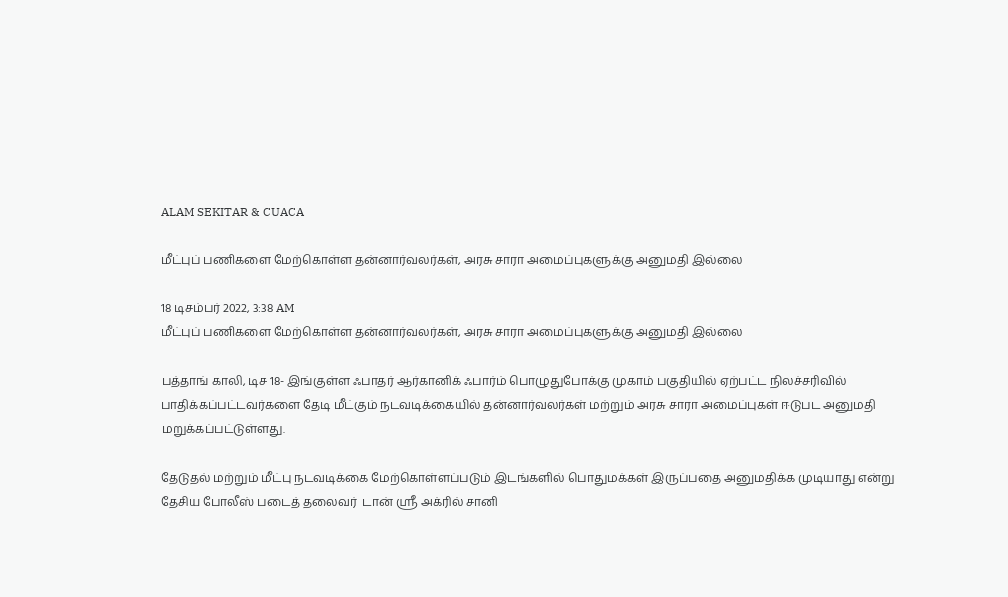ALAM SEKITAR & CUACA

மீட்புப் பணிகளை மேற்கொள்ள தன்னார்வலர்கள், அரசு சாரா அமைப்புகளுக்கு அனுமதி இல்லை

18 டிசம்பர் 2022, 3:38 AM
மீட்புப் பணிகளை மேற்கொள்ள தன்னார்வலர்கள், அரசு சாரா அமைப்புகளுக்கு அனுமதி இல்லை

பத்தாங் காலி, டிச 18- இங்குள்ள ஃபாதர் ஆர்கானிக் ஃபார்ம் பொழுதுபோக்கு முகாம் பகுதியில் ஏற்பட்ட நிலச்சரிவில் பாதிக்கப்பட்டவர்களை தேடி மீட்கும் நடவடிக்கையில் தன்னார்வலர்கள் மற்றும் அரசு சாரா அமைப்புகள் ஈடுபட அனுமதி மறுக்கப்பட்டுள்ளது.

தேடுதல் மற்றும் மீட்பு நடவடிக்கை மேற்கொள்ளப்படும் இடங்களில் பொதுமக்கள் இருப்பதை அனுமதிக்க முடியாது என்று தேசிய போலீஸ் படைத் தலைவர்  டான் ஸ்ரீ அக்ரில் சானி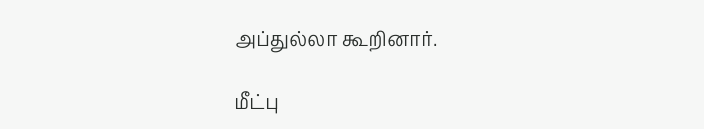அப்துல்லா கூறினார்.

மீட்பு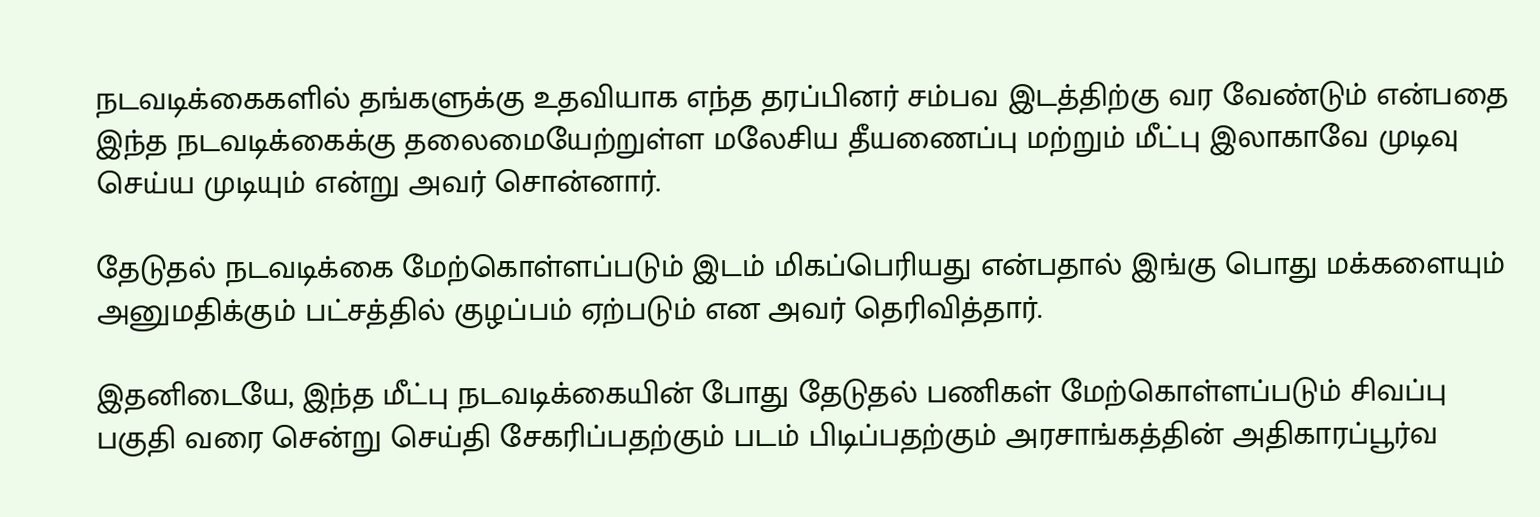நடவடிக்கைகளில் தங்களுக்கு உதவியாக எந்த தரப்பினர் சம்பவ இடத்திற்கு வர வேண்டும் என்பதை இந்த நடவடிக்கைக்கு தலைமையேற்றுள்ள மலேசிய தீயணைப்பு மற்றும் மீட்பு இலாகாவே முடிவு செய்ய முடியும் என்று அவர் சொன்னார்.

தேடுதல் நடவடிக்கை மேற்கொள்ளப்படும் இடம் மிகப்பெரியது என்பதால் இங்கு பொது மக்களையும் அனுமதிக்கும் பட்சத்தில் குழப்பம் ஏற்படும் என அவர் தெரிவித்தார்.

இதனிடையே, இந்த மீட்பு நடவடிக்கையின் போது தேடுதல் பணிகள் மேற்கொள்ளப்படும் சிவப்பு பகுதி வரை சென்று செய்தி சேகரிப்பதற்கும் படம் பிடிப்பதற்கும் அரசாங்கத்தின் அதிகாரப்பூர்வ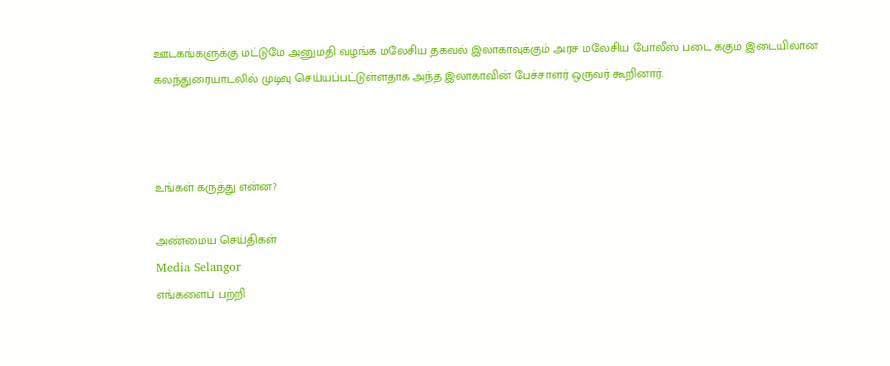ஊடகங்களுக்கு மட்டுமே அனுமதி வழங்க மலேசிய தகவல் இலாகாவுக்கும் அரச மலேசிய போலீஸ் படை க்கும் இடையிலான கலந்துரையாடலில் முடிவு செய்யப்பட்டுள்ளதாக அந்த இலாகாவின் பேச்சாளர் ஒருவர் கூறினார்.



உங்கள் கருத்து என்ன?

அண்மைய செய்திகள்
Media Selangor
எங்களைப் பற்றி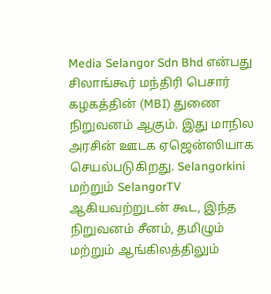Media Selangor Sdn Bhd என்பது சிலாங்கூர் மந்திரி பெசார் கழகத்தின் (MBI) துணை நிறுவனம் ஆகும். இது மாநில அரசின் ஊடக ஏஜென்ஸியாக செயல்படுகிறது. Selangorkini மற்றும் SelangorTV ஆகியவற்றுடன் கூட, இந்த நிறுவனம் சீனம், தமிழும் மற்றும் ஆங்கிலத்திலும்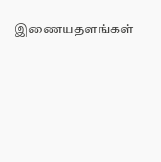இணையதளங்கள்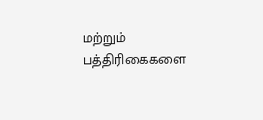மற்றும் பத்திரிகைகளை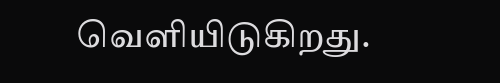வெளியிடுகிறது.